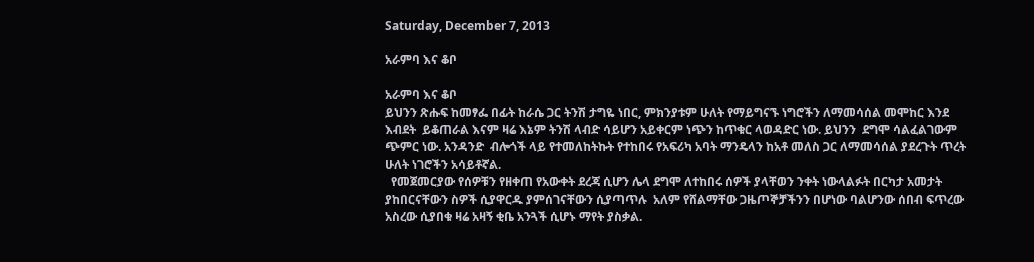Saturday, December 7, 2013

አራምባ እና ቆቦ

አራምባ እና ቆቦ
ይህንን ጽሑፍ ከመፃፌ በፊት ከራሴ ጋር ትንሽ ታግዬ ነበር, ምክንያቱም ሁለት የማይግናኙ ነግሮችን ለማመሳሰል መሞከር እንደ እብደት  ይቆጠራል እናም ዛሬ እኔም ትንሽ ላብድ ሳይሆን አይቀርም ነጭን ከጥቁር ላወዳድር ነው. ይህንን  ደግሞ ሳልፈልገውም ጭምር ነው. አንዳንድ  ብሎጎች ላይ የተመለከትኩት የተከበሩ የአፍሪካ አባት ማንዴላን ከአቶ መለስ ጋር ለማመሳሰል ያደረጉት ጥረት ሁለት ነገሮችን አሳይቶኛል.
  የመጀመርያው የሰዎቹን የዘቀጠ የአውቀት ደረጃ ሲሆን ሌላ ደግሞ ለተከበሩ ሰዎች ያላቸወን ንቀት ነውላልፉት በርካታ አመታት ያከበርናቸውን ስዎች ሲያዋርዱ ያምሰገናቸውን ሲያጣጥሉ  አለም የሸልማቸው ጋዜጦኞቻችንን በሆነው ባልሆንው ሰበብ ፍጥረው አስረው ሲያበቁ ዛሬ አዛኝ ቂቤ አንጓች ሲሆኑ ማየት ያስቃል.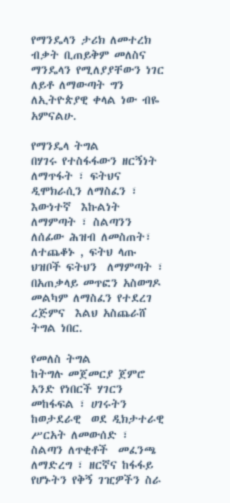የማንዴላን ታሪክ ለመተረክ ብቃት ቢጠይቅም መለስና ማንዴላን የሚለያያቸውን ነገር ለይቶ ለማውጣት ግን ለኢትዮጵያዊ ቀላል ነው ብዬ አምናልሁ.

የማንዴላ ትግል
በሃገሩ የተስፋፋውን ዘርኝነት ለማጥፋት ፣ ፍትህና ዲሞክራሲን ለማስፈን ፣ እውነተኛ  እኩልነት ለማምጣት ፣ ስልጣንን ለሰፊው ሕዝብ ለመስጠት፣  ለተጨቆኑ , ፍትህ ላጡ ህዝቦች ፍትህን  ለማምጣት ፣ በአጠቃላይ መጥፎን አስወግዶ መልካም ለማስፈን የተደረገ ረጅምና  እልህ አስጨራሸ ትግል ነበር.

የመለስ ትግል
ከትግሉ መጀመርያ ጀምሮ አንድ የነበርች ሃገርን መከፋፍል ፣ ሀገሩትን  ከወታደራዊ  ወደ ዲክታተራዊ ሥርአት ለመውሰድ ፣ ስልጣን ለጥቂቶች  መፈንጫ ለማድረግ ፣ ዘርኛና ከፋፋይ የሆኑትን የቅኝ ገዢዎችን ስራ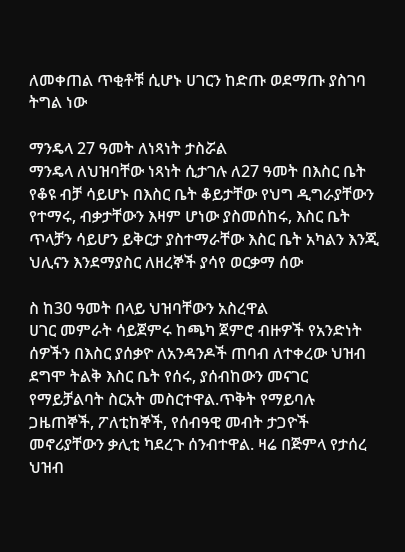ለመቀጠል ጥቂቶቹ ሲሆኑ ሀገርን ከድጡ ወደማጡ ያስገባ ትግል ነው

ማንዴላ 27 ዓመት ለነጻነት ታስሯል
ማንዴላ ለህዝባቸው ነጻነት ሲታገሉ ለ27 ዓመት በእስር ቤት የቆዩ ብቻ ሳይሆኑ በእስር ቤት ቆይታቸው የህግ ዲግራያቸውን የተማሩ, ብቃታቸውን እዛም ሆነው ያስመሰከሩ, እስር ቤት ጥላቻን ሳይሆን ይቅርታ ያስተማራቸው እስር ቤት አካልን እንጂ ህሊናን እንደማያስር ለዘረኞች ያሳየ ወርቃማ ሰው

ስ ከ30 ዓመት በላይ ህዝባቸውን አስረዋል
ሀገር መምራት ሳይጀምሩ ከጫካ ጀምሮ ብዙዎች የአንድነት ሰዎችን በእስር ያሰቃዮ ለአንዳንዶች ጠባብ ለተቀረው ህዝብ ደግሞ ትልቅ እስር ቤት የሰሩ, ያሰብከውን መናገር የማይቻልባት ስርአት መስርተዋል.ጥቅት የማይባሉ ጋዜጠኞች, ፖለቲከኞች, የሰብዓዊ መብት ታጋዮች መኖሪያቸውን ቃሊቲ ካደረጉ ሰንብተዋል. ዛሬ በጅምላ የታሰረ ህዝብ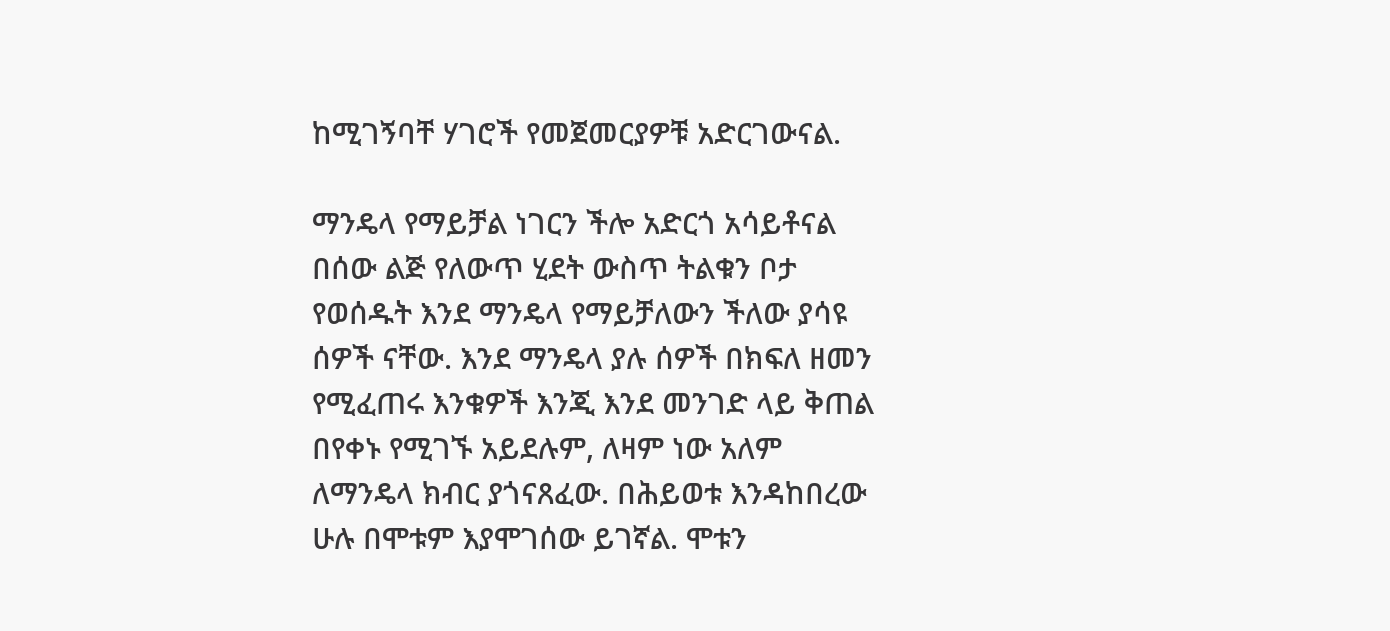ከሚገኝባቸ ሃገሮች የመጀመርያዎቹ አድርገውናል.

ማንዴላ የማይቻል ነገርን ችሎ አድርጎ አሳይቶናል
በሰው ልጅ የለውጥ ሂደት ውስጥ ትልቁን ቦታ የወሰዱት እንደ ማንዴላ የማይቻለውን ችለው ያሳዩ ሰዎች ናቸው. እንደ ማንዴላ ያሉ ሰዎች በክፍለ ዘመን የሚፈጠሩ እንቁዎች እንጂ እንደ መንገድ ላይ ቅጠል በየቀኑ የሚገኙ አይደሉም, ለዛም ነው አለም ለማንዴላ ክብር ያጎናጸፈው. በሕይወቱ እንዳከበረው ሁሉ በሞቱም እያሞገሰው ይገኛል. ሞቱን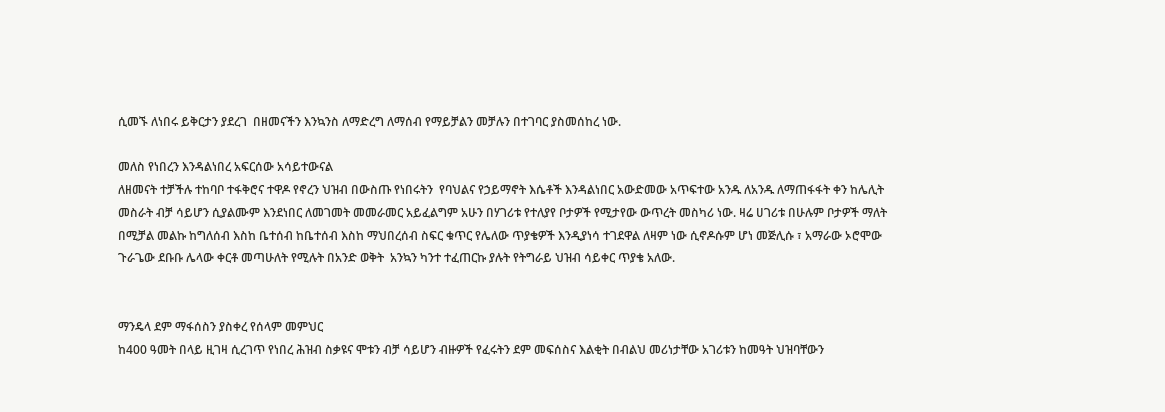ሲመኙ ለነበሩ ይቅርታን ያደረገ  በዘመናችን እንኳንስ ለማድረግ ለማሰብ የማይቻልን መቻሉን በተገባር ያስመሰከረ ነው.

መለስ የነበረን እንዳልነበረ አፍርሰው አሳይተውናል
ለዘመናት ተቻችሉ ተከባቦ ተፋቅሮና ተዋዶ የኖረን ህዝብ በውስጡ የነበሩትን  የባህልና የኃይማኖት እሴቶች እንዳልነበር አውድመው አጥፍተው አንዱ ለአንዱ ለማጠፋፋት ቀን ከሌሊት መስራት ብቻ ሳይሆን ሲያልሙም እንደነበር ለመገመት መመራመር አይፈልግም አሁን በሃገሪቱ የተለያየ ቦታዎች የሚታየው ውጥረት መስካሪ ነው. ዛሬ ሀገሪቱ በሁሉም ቦታዎች ማለት በሚቻል መልኩ ከግለሰብ እስከ ቤተሰብ ከቤተሰብ እስከ ማህበረሰብ ስፍር ቁጥር የሌለው ጥያቄዎች እንዲያነሳ ተገደዋል ለዛም ነው ሲኖዶሱም ሆነ መጅሊሱ ፣ አማራው ኦሮሞው ጉራጌው ደቡቡ ሌላው ቀርቶ መጣሁለት የሚሉት በአንድ ወቅት  አንኳን ካንተ ተፈጠርኩ ያሉት የትግራይ ህዝብ ሳይቀር ጥያቄ አለው.


ማንዴላ ደም ማፋሰስን ያስቀረ የሰላም መምህር
ከ400 ዓመት በላይ ዚገዛ ሲረገጥ የነበረ ሕዝብ ስቃዩና ሞቱን ብቻ ሳይሆን ብዙዎች የፈሩትን ደም መፍሰስና እልቂት በብልህ መሪነታቸው አገሪቱን ከመዓት ህዝባቸውን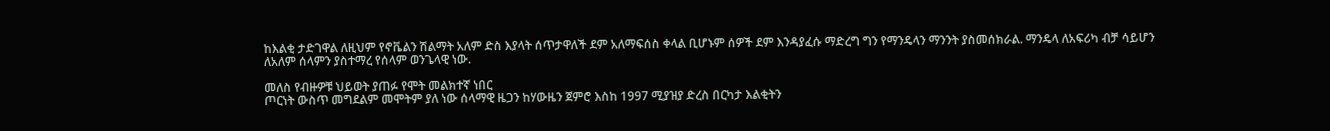ከእልቂ ታድገዋል ለዚህም የኖቬልን ሽልማት አለም ድስ እያላት ሰጥታዋለች ደም አለማፍሰስ ቀላል ቢሆኑም ሰዎች ደም እንዳያፈሱ ማድረግ ግን የማንዴላን ማንንት ያስመሰክራል. ማንዴላ ለአፍሪካ ብቻ ሳይሆን ለአለም ሰላምን ያስተማረ የሰላም ወንጌላዊ ነው.

መለስ የብዙዎቹ ህይወት ያጠፉ የሞት መልክተኛ ነበር
ጦርነት ውስጥ መግደልም መሞትም ያለ ነው ሰላማዊ ዜጋን ከሃውዜን ጀምሮ እስከ 1997 ሚያዝያ ድረስ በርካታ እልቂትን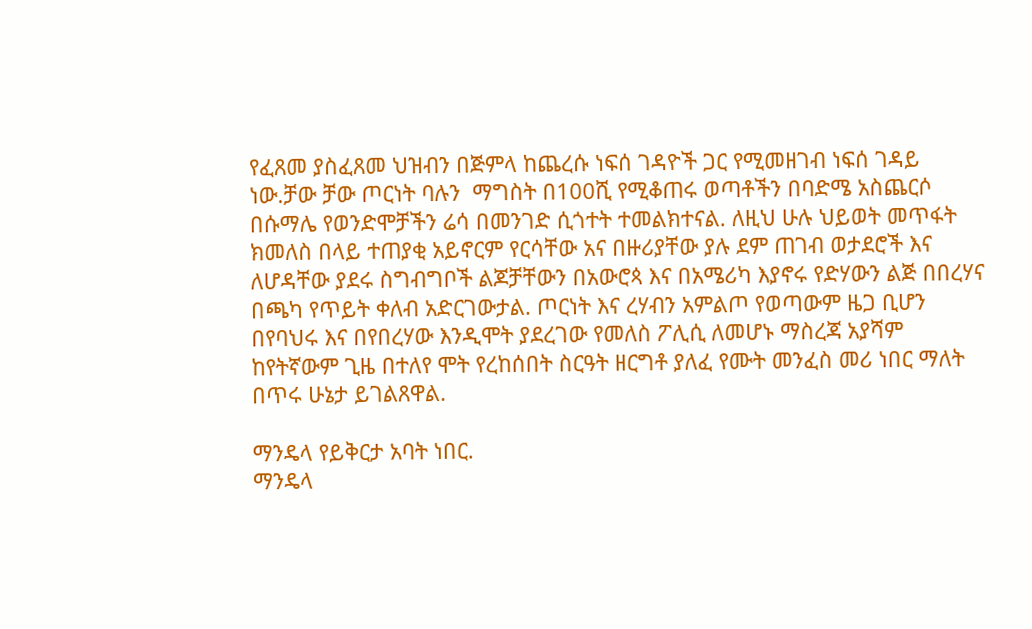የፈጸመ ያስፈጸመ ህዝብን በጅምላ ከጨረሱ ነፍሰ ገዳዮች ጋር የሚመዘገብ ነፍሰ ገዳይ ነው.ቻው ቻው ጦርነት ባሉን  ማግስት በ100ሺ የሚቆጠሩ ወጣቶችን በባድሜ አስጨርሶ በሱማሌ የወንድሞቻችን ሬሳ በመንገድ ሲጎተት ተመልክተናል. ለዚህ ሁሉ ህይወት መጥፋት ክመለስ በላይ ተጠያቂ አይኖርም የርሳቸው አና በዙሪያቸው ያሉ ደም ጠገብ ወታደሮች እና ለሆዳቸው ያደሩ ስግብግቦች ልጆቻቸውን በአውሮጳ እና በአሜሪካ እያኖሩ የድሃውን ልጅ በበረሃና በጫካ የጥይት ቀለብ አድርገውታል. ጦርነት እና ረሃብን አምልጦ የወጣውም ዜጋ ቢሆን በየባህሩ እና በየበረሃው እንዲሞት ያደረገው የመለስ ፖሊሲ ለመሆኑ ማስረጃ አያሻም ከየትኛውም ጊዜ በተለየ ሞት የረከሰበት ስርዓት ዘርግቶ ያለፈ የሙት መንፈስ መሪ ነበር ማለት በጥሩ ሁኔታ ይገልጸዋል.

ማንዴላ የይቅርታ አባት ነበር.
ማንዴላ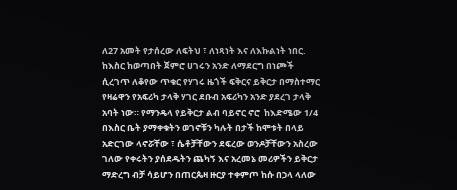ለ27 አመት የታሰረው ለፍትህ ፣ ለነጻነት እና ለእኩልነት ነበር. ከእስር ከወጣበት ጀምሮ ሀገሩን አንድ ለማደርግ በነጮች ሲረገጥ ለቆየው ጥቁር የሃገሩ ዜጎች ፍቅርና ይቅርታ በማስተማር የዛሬዋን የአፍሪካ ታላቅ ሃገር ደቡብ አፍሪካን አንድ ያደረገ ታላቅ አባት ነው። የማንዴላ የይቅርታ ልብ ባይኖር ኖሮ  ከእድሜው 1/4 በእስር ቤት ያማቀቁትን ወገኖቹን ካሉት በታች ከሞቱት በላይ  አድርገው ላኖሯቸው ፣ ሴቶቻቸውን ደፍረው ወንዶቻቸውን አስረው ገለው የቀሩትን ያሰደዱትን ጨካኝ እና አረመኔ መሪዎችን ይቅርታ ማድረግ ብቻ ሳይሆን በጠርጴዛ ዙርያ ተቀምጦ ከሱ በኃላ ላለው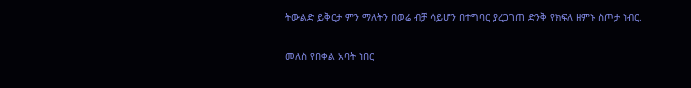ትውልድ ይቅርታ ምን ማለትን በወሬ ብቻ ሳይሆን በተግባር ያረጋገጠ ድንቅ የክፍለ ዘምኑ ስጦታ ነብር.

መለስ የበቀል አባት ነበር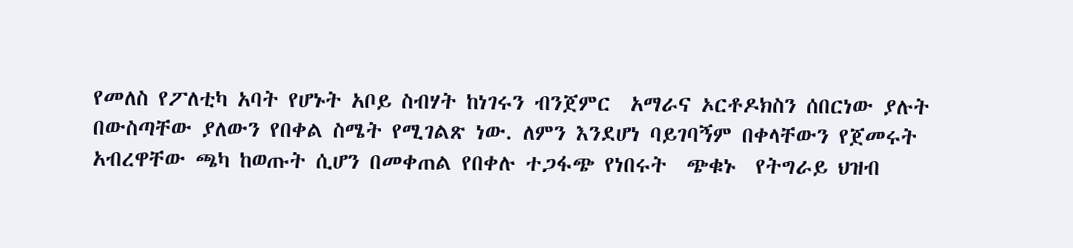የመለስ የፖለቲካ አባት የሆኑት አቦይ ስብሃት ከነገሩን ብንጀምር  አማራና ኦርቶዶክስን ሰበርነው ያሉት በውስጣቸው ያለውን የበቀል ስሜት የሚገልጽ ነው. ለምን እንደሆነ ባይገባኝም በቀላቸውን የጀመሩት አብረዋቸው ጫካ ከወጡት ሲሆን በመቀጠል የበቀሉ ተጋፋጭ የነበሩት  ጭቁኑ  የትግራይ ህዝብ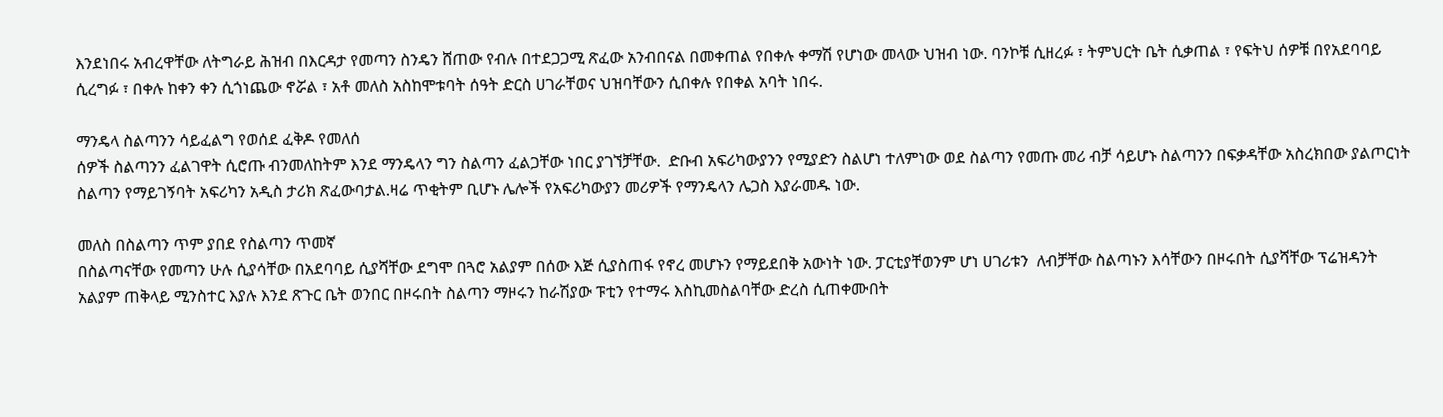እንደነበሩ አብረዋቸው ለትግራይ ሕዝብ በእርዳታ የመጣን ስንዴን ሸጠው የብሉ በተደጋጋሚ ጽፈው አንብበናል በመቀጠል የበቀሉ ቀማሽ የሆነው መላው ህዝብ ነው. ባንኮቹ ሲዘረፉ ፣ ትምህርት ቤት ሲቃጠል ፣ የፍትህ ሰዎቹ በየአደባባይ ሲረግፉ ፣ በቀሉ ከቀን ቀን ሲጎነጨው ኖሯል ፣ አቶ መለስ አስከሞቱባት ሰዓት ድርስ ሀገራቸወና ህዝባቸውን ሲበቀሉ የበቀል አባት ነበሩ.

ማንዴላ ስልጣንን ሳይፈልግ የወሰደ ፈቅዶ የመለሰ
ሰዎች ስልጣንን ፈልገዋት ሲሮጡ ብንመለከትም እንደ ማንዴላን ግን ስልጣን ፈልጋቸው ነበር ያገኘቻቸው.  ድቡብ አፍሪካውያንን የሚያድን ስልሆነ ተለምነው ወደ ስልጣን የመጡ መሪ ብቻ ሳይሆኑ ስልጣንን በፍቃዳቸው አስረክበው ያልጦርነት ስልጣን የማይገኝባት አፍሪካን አዲስ ታሪክ ጽፈውባታል.ዛሬ ጥቂትም ቢሆኑ ሌሎች የአፍሪካውያን መሪዎች የማንዴላን ሌጋስ እያራመዱ ነው.

መለስ በስልጣን ጥም ያበደ የስልጣን ጥመኛ
በስልጣናቸው የመጣን ሁሉ ሲያሳቸው በአደባባይ ሲያሻቸው ደግሞ በጓሮ አልያም በሰው እጅ ሲያስጠፋ የኖረ መሆኑን የማይደበቅ አውነት ነው. ፓርቲያቸወንም ሆነ ሀገሪቱን  ለብቻቸው ስልጣኑን እሳቸውን በዞሩበት ሲያሻቸው ፕሬዝዳንት አልያም ጠቅላይ ሚንስተር እያሉ እንደ ጽጉር ቤት ወንበር በዞሩበት ስልጣን ማዞሩን ከራሽያው ፑቲን የተማሩ እስኪመስልባቸው ድረስ ሲጠቀሙበት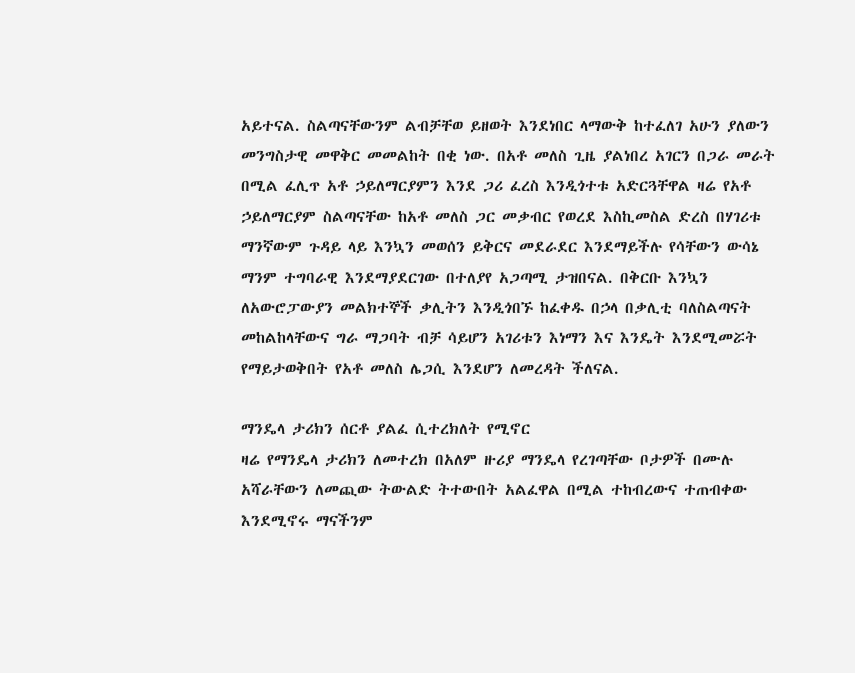አይተናል. ስልጣናቸውንም ልብቻቸወ ይዘወት እንደነበር ላማውቅ ከተፈለገ አሁን ያለውን መንግስታዊ መዋቅር መመልከት በቂ ነው. በአቶ መለስ ጊዜ ያልነበረ አገርን በጋራ መራት በሚል ፈሊጥ አቶ ኃይለማርያምን እንደ ጋሪ ፈረስ እንዲጎተቱ አድርጓቸዋል ዛሬ የአቶ ኃይለማርያም ስልጣናቸው ከአቶ መለስ ጋር መቃብር የወረደ እስኪመስል ድረስ በሃገሪቱ ማንኛውም ጉዳይ ላይ እንኳን መወሰን ይቅርና መደራደር እንደማይችሉ የሳቸውን ውሳኔ  ማንም ተግባራዊ እንደማያደርገው በተለያየ አጋጣሚ ታዝበናል. በቅርቡ እንኳን ለአውሮፓውያን መልክተኞች ቃሊትን እንዲጎበኙ ከፈቀዱ በኃላ በቃሊቲ ባለስልጣናት መከልከላቸውና ግራ ማጋባት ብቻ ሳይሆን አገሪቱን እነማን እና እንዴት እንደሚመሯት የማይታወቅበት የአቶ መለስ ሌጋሲ እንደሆን ለመረዳት ችለናል.

ማንዴላ ታሪክን ሰርቶ ያልፈ ሲተረክለት የሚኖር
ዛሬ የማንዴላ ታሪክን ለመተረክ በአለም ዙሪያ ማንዴላ የረገጣቸው ቦታዎች በሙሉ አሻራቸውን ለመጪው ትውልድ ትተውበት አልፈዋል በሚል ተከብረውና ተጠብቀው እንደሚኖሩ ማናችንም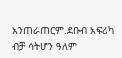አንጠራጠርም.ደቡብ አፍሪካ ብቻ ሳትሆን ዓለም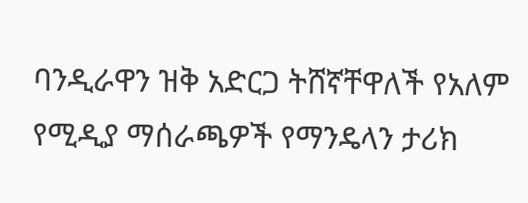ባንዲራዋን ዝቅ አድርጋ ትሸኛቸዋለች የአለም የሚዲያ ማሰራጫዎች የማንዴላን ታሪክ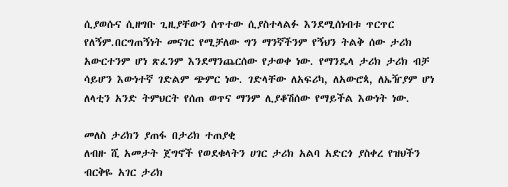ሲያወሱና ሲዘግቡ ጊዚያቸውን ሰጥተው ሲያስተላልፉ እንደሚሰነብቱ ጥርጥር የለኝም.በርግጠኝነት መናገር የሚቻለው ግን ማንኛችንም የኝህን ትልቅ ሰው ታሪክ  አውርተንም ሆነ ጽፈንም እንደማንጨርሰው የታወቀ ነው. የማንዴላ ታሪክ ታሪክ ብቻ ሳይሆን እውነተኛ ገድልም ጭምር ነው. ገድላቸው ለአፍሪካ, ለአውሮጳ, ለኤዥያም ሆነ ለላቲን አንድ ትምህርት የሰጠ ወጥና ማንም ሊያቆሽሰው የማይችል እውነት ነው.

መለስ ታሪክን ያጠፋ በታሪክ ተጠያቂ
ለብዙ ሺ አመታት ጀግኖች የወደቁላትን ሀገር ታሪክ አልባ አድርጎ ያስቀረ የዝህችን ብርቅዬ አገር ታሪክ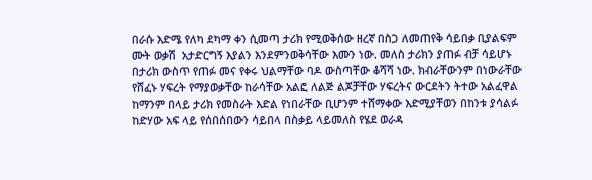በራሱ እድሜ የለካ ደካማ ቀን ሲመጣ ታሪክ የሚወቅሰው ዘረኛ በስጋ ለመጠየቅ ሳይበቃ ቢያልፍም ሙት ወቃሽ  አታድርግኝ እያልን እንደምንወቅሳቸው እሙን ነው. መለስ ታሪክን ያጠፉ ብቻ ሳይሆኑ በታሪክ ውስጥ የጠፉ መና የቀሩ ህልማቸው ባዶ ውስጣቸው ቆሻሻ ነው. ክብራቸውንም በነውራቸው የሸፈኑ ሃፍረት የማያወቃቸው ከራሳቸው አልፎ ለልጅ ልጆቻቸው ሃፍረትና ውርደትን ትተው አልፈዋል ከማንም በላይ ታሪክ የመስራት እድል የነበራቸው ቢሆንም ተሸማቀው እድሚያቸወን በከንቱ ያሳልፉ ከድሃው አፍ ላይ የሰበሰበውን ሳይበላ በስቃይ ላይመለስ የሄደ ወራዳ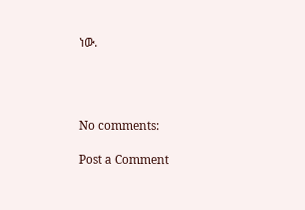ነው.




No comments:

Post a Comment